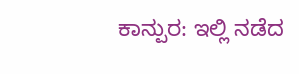ಕಾನ್ಪುರ: ಇಲ್ಲಿ ನಡೆದ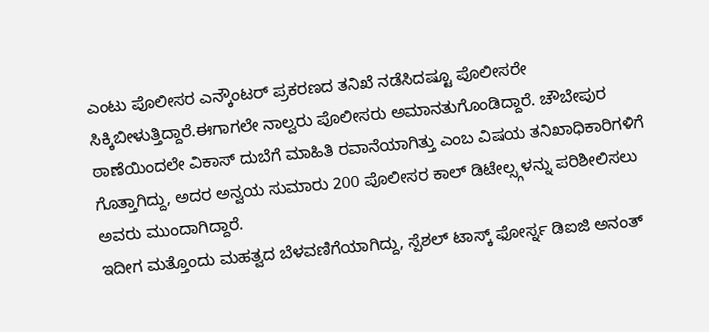ಎಂಟು ಪೊಲೀಸರ ಎನ್ಕೌಂಟರ್ ಪ್ರಕರಣದ ತನಿಖೆ ನಡೆಸಿದಷ್ಟೂ ಪೊಲೀಸರೇ ಸಿಕ್ಕಿಬೀಳುತ್ತಿದ್ದಾರೆ.ಈಗಾಗಲೇ ನಾಲ್ವರು ಪೊಲೀಸರು ಅಮಾನತುಗೊಂಡಿದ್ದಾರೆ. ಚೌಬೇಪುರ ಠಾಣೆಯಿಂದಲೇ ವಿಕಾಸ್ ದುಬೆಗೆ ಮಾಹಿತಿ ರವಾನೆಯಾಗಿತ್ತು ಎಂಬ ವಿಷಯ ತನಿಖಾಧಿಕಾರಿಗಳಿಗೆ ಗೊತ್ತಾಗಿದ್ದು, ಅದರ ಅನ್ವಯ ಸುಮಾರು 200 ಪೊಲೀಸರ ಕಾಲ್ ಡಿಟೇಲ್ಸ್ಗಳನ್ನು ಪರಿಶೀಲಿಸಲು ಅವರು ಮುಂದಾಗಿದ್ದಾರೆ.
ಇದೀಗ ಮತ್ತೊಂದು ಮಹತ್ವದ ಬೆಳವಣಿಗೆಯಾಗಿದ್ದು, ಸ್ಪೆಶಲ್ ಟಾಸ್ಕ್ ಫೋರ್ಸ್ನ ಡಿಐಜಿ ಅನಂತ್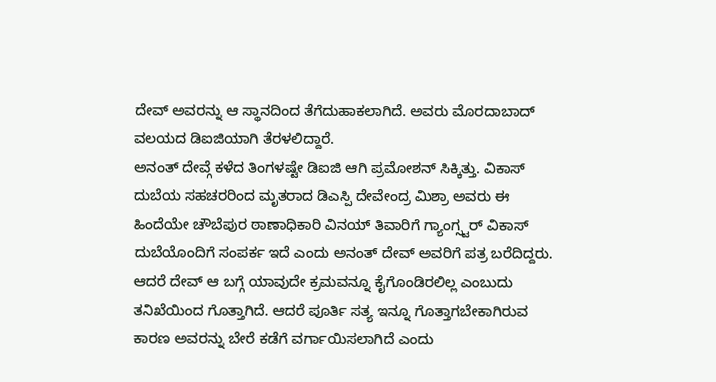ದೇವ್ ಅವರನ್ನು ಆ ಸ್ಥಾನದಿಂದ ತೆಗೆದುಹಾಕಲಾಗಿದೆ. ಅವರು ಮೊರದಾಬಾದ್ ವಲಯದ ಡಿಐಜಿಯಾಗಿ ತೆರಳಲಿದ್ದಾರೆ.
ಅನಂತ್ ದೇವ್ಗೆ ಕಳೆದ ತಿಂಗಳಷ್ಟೇ ಡಿಐಜಿ ಆಗಿ ಪ್ರಮೋಶನ್ ಸಿಕ್ಕಿತ್ತು. ವಿಕಾಸ್ ದುಬೆಯ ಸಹಚರರಿಂದ ಮೃತರಾದ ಡಿಎಸ್ಪಿ ದೇವೇಂದ್ರ ಮಿಶ್ರಾ ಅವರು ಈ ಹಿಂದೆಯೇ ಚೌಬೆಪುರ ಠಾಣಾಧಿಕಾರಿ ವಿನಯ್ ತಿವಾರಿಗೆ ಗ್ಯಾಂಗ್ಸ್ಟರ್ ವಿಕಾಸ್ ದುಬೆಯೊಂದಿಗೆ ಸಂಪರ್ಕ ಇದೆ ಎಂದು ಅನಂತ್ ದೇವ್ ಅವರಿಗೆ ಪತ್ರ ಬರೆದಿದ್ದರು. ಆದರೆ ದೇವ್ ಆ ಬಗ್ಗೆ ಯಾವುದೇ ಕ್ರಮವನ್ನೂ ಕೈಗೊಂಡಿರಲಿಲ್ಲ ಎಂಬುದು ತನಿಖೆಯಿಂದ ಗೊತ್ತಾಗಿದೆ. ಆದರೆ ಪೂರ್ತಿ ಸತ್ಯ ಇನ್ನೂ ಗೊತ್ತಾಗಬೇಕಾಗಿರುವ ಕಾರಣ ಅವರನ್ನು ಬೇರೆ ಕಡೆಗೆ ವರ್ಗಾಯಿಸಲಾಗಿದೆ ಎಂದು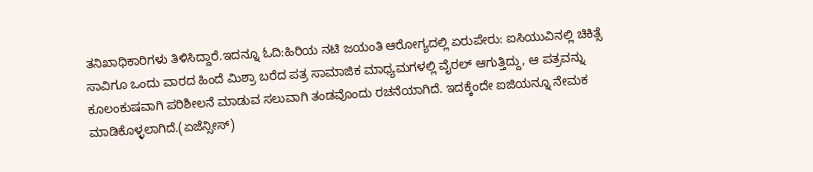ತನಿಖಾಧಿಕಾರಿಗಳು ತಿಳಿಸಿದ್ದಾರೆ.ಇದನ್ನೂ ಓದಿ:ಹಿರಿಯ ನಟಿ ಜಯಂತಿ ಆರೋಗ್ಯದಲ್ಲಿ ಏರುಪೇರು: ಐಸಿಯುವಿನಲ್ಲಿ ಚಿಕಿತ್ಸೆ
ಸಾವಿಗೂ ಒಂದು ವಾರದ ಹಿಂದೆ ಮಿಶ್ರಾ ಬರೆದ ಪತ್ರ ಸಾಮಾಜಿಕ ಮಾಧ್ಯಮಗಳಲ್ಲಿ ವೈರಲ್ ಆಗುತ್ತಿದ್ದು, ಆ ಪತ್ರವನ್ನು ಕೂಲಂಕುಷವಾಗಿ ಪರಿಶೀಲನೆ ಮಾಡುವ ಸಲುವಾಗಿ ತಂಡವೊಂದು ರಚನೆಯಾಗಿದೆ. ಇದಕ್ಕೆಂದೇ ಐಜಿಯನ್ನೂ ನೇಮಕ ಮಾಡಿಕೊಳ್ಳಲಾಗಿದೆ.(ಏಜೆನ್ಸೀಸ್)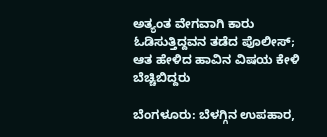ಅತ್ಯಂತ ವೇಗವಾಗಿ ಕಾರು ಓಡಿಸುತ್ತಿದ್ದವನ ತಡೆದ ಪೊಲೀಸ್; ಆತ ಹೇಳಿದ ಹಾವಿನ ವಿಷಯ ಕೇಳಿ ಬೆಚ್ಚಿಬಿದ್ದರು

ಬೆಂಗಳೂರು: ಬೆಳಗ್ಗಿನ ಉಪಹಾರ,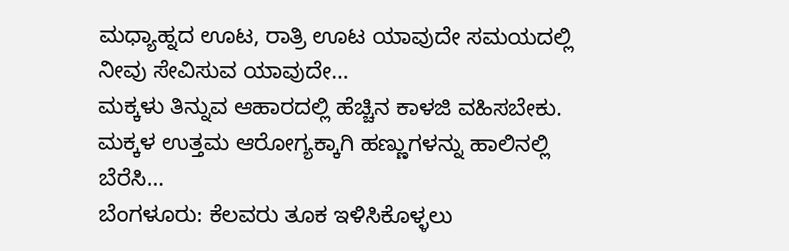ಮಧ್ಯಾಹ್ನದ ಊಟ, ರಾತ್ರಿ ಊಟ ಯಾವುದೇ ಸಮಯದಲ್ಲಿ ನೀವು ಸೇವಿಸುವ ಯಾವುದೇ…
ಮಕ್ಕಳು ತಿನ್ನುವ ಆಹಾರದಲ್ಲಿ ಹೆಚ್ಚಿನ ಕಾಳಜಿ ವಹಿಸಬೇಕು. ಮಕ್ಕಳ ಉತ್ತಮ ಆರೋಗ್ಯಕ್ಕಾಗಿ ಹಣ್ಣುಗಳನ್ನು ಹಾಲಿನಲ್ಲಿ ಬೆರೆಸಿ…
ಬೆಂಗಳೂರು: ಕೆಲವರು ತೂಕ ಇಳಿಸಿಕೊಳ್ಳಲು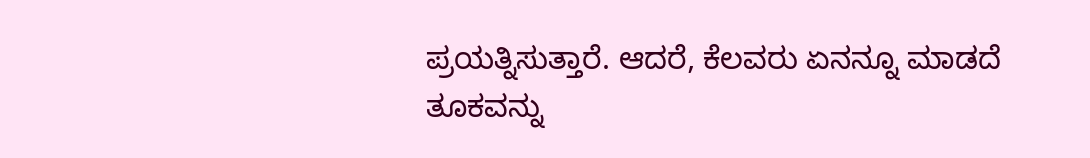ಪ್ರಯತ್ನಿಸುತ್ತಾರೆ. ಆದರೆ, ಕೆಲವರು ಏನನ್ನೂ ಮಾಡದೆ ತೂಕವನ್ನು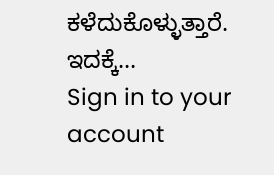ಕಳೆದುಕೊಳ್ಳುತ್ತಾರೆ. ಇದಕ್ಕೆ…
Sign in to your account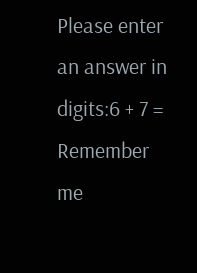Please enter an answer in digits:6 + 7 =
Remember me